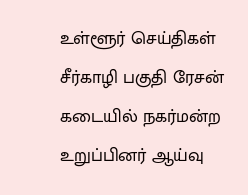உள்ளூர் செய்திகள்
சீர்காழி பகுதி ரேசன் கடையில் நகர்மன்ற உறுப்பினர் ஆய்வு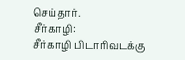செய்தார்.
சீர்காழி:
சீர்காழி பிடாரிவடக்கு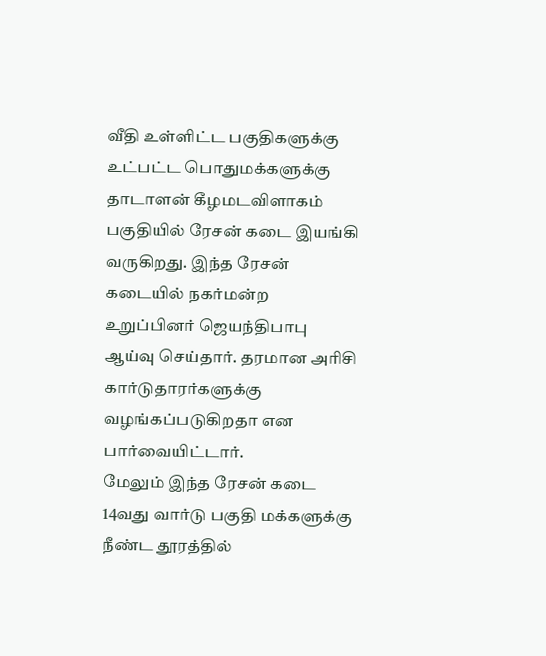வீதி உள்ளிட்ட பகுதிகளுக்கு உட்பட்ட பொதுமக்களுக்கு தாடாளன் கீழமடவிளாகம் பகுதியில் ரேசன் கடை இயங்கி வருகிறது. இந்த ரேசன் கடையில் நகர்மன்ற உறுப்பினர் ஜெயந்திபாபு ஆய்வு செய்தார். தரமான அரிசி கார்டுதாரர்களுக்கு வழங்கப்படுகிறதா என பார்வையிட்டார்.
மேலும் இந்த ரேசன் கடை 14வது வார்டு பகுதி மக்களுக்கு நீண்ட தூரத்தில்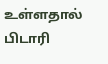உள்ளதால் பிடாரி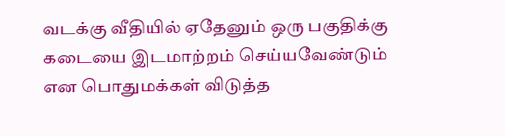வடக்கு வீதியில் ஏதேனும் ஒரு பகுதிக்கு கடையை இடமாற்றம் செய்யவேண்டும் என பொதுமக்கள் விடுத்த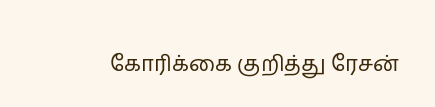கோரிக்கை குறித்து ரேசன்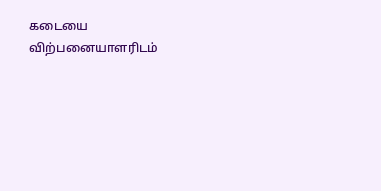கடையை விற்பனையாளரிடம்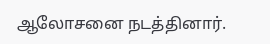ஆலோசனை நடத்தினார்.